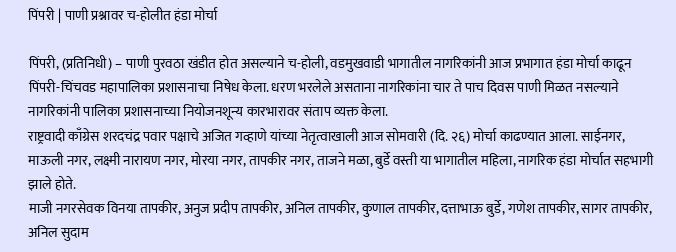पिंपरी | पाणी प्रश्नावर च-होलीत हंडा मोर्चा

पिंपरी, (प्रतिनिधी) – पाणी पुरवठा खंडीत होत असल्याने च-होली, वडमुखवाडी भागातील नागरिकांनी आज प्रभागात हंडा मोर्चा काढून पिंपरी-चिंचवड महापालिका प्रशासनाचा निषेध केला. धरण भरलेले असताना नागरिकांना चार ते पाच दिवस पाणी मिळत नसल्याने नागरिकांनी पालिका प्रशासनाच्या नियोजनशून्य कारभारावर संताप व्यक्त केला.
राष्ट्रवादी काँग्रेस शरदचंद्र पवार पक्षाचे अजित गव्हाणे यांच्या नेतृत्वाखाली आज सोमवारी (दि. २६) मोर्चा काढण्यात आला. साईनगर, माऊली नगर, लक्ष्मी नारायण नगर, मोरया नगर, तापकीर नगर, ताजने मळा, बुर्डे वस्ती या भागातील महिला, नागरिक हंडा मोर्चात सहभागी झाले होते.
माजी नगरसेवक विनया तापकीर, अनुज प्रदीप तापकीर, अनिल तापकीर, कुणाल तापकीर, दत्ताभाऊ बुर्डे, गणेश तापकीर, सागर तापकीर, अनिल सुदाम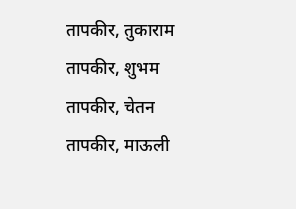तापकीर, तुकाराम तापकीर, शुभम तापकीर, चेतन तापकीर, माऊली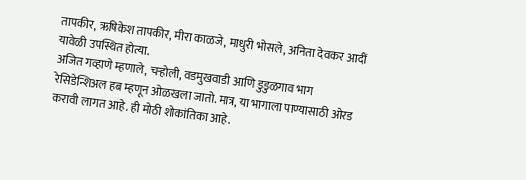तापकीर, ऋषिकेश तापकीर, मीरा काळजे, माधुरी भोसले, अनिता देवकर आदीं यावेळी उपस्थित होत्या.
अजित गव्हाणे म्हणाले, चऱ्होली, वडमुखवाडी आणि डुडुळगाव भाग रेसिडेन्शिअल हब म्हणून ओळखला जातो. मात्र, या भागाला पाण्यासाठी ओरड करावी लागत आहे. ही मोठी शोकांतिका आहे.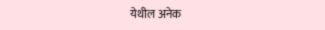येथील अनेक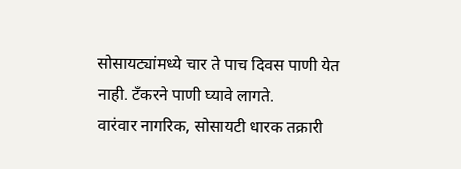सोसायट्यांमध्ये चार ते पाच दिवस पाणी येत नाही. टँकरने पाणी घ्यावे लागते.
वारंवार नागरिक, सोसायटी धारक तक्रारी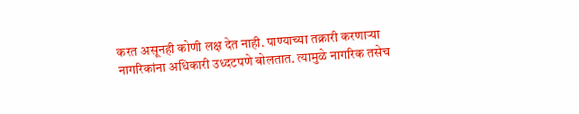करत असूनही कोणी लक्ष देत नाही. पाण्याच्या तक्रारी करणाऱ्या नागरिकांना अधिकारी उध्दटपणे बोलतात. त्यामुळे नागरिक तसेच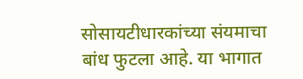सोसायटीधारकांच्या संयमाचा बांध फुटला आहे. या भागात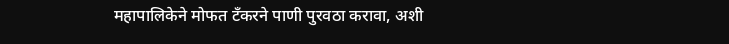महापालिकेने मोफत टँकरने पाणी पुरवठा करावा, अशी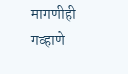मागणीही गव्हाणे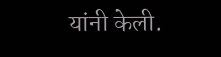यांनी केली.